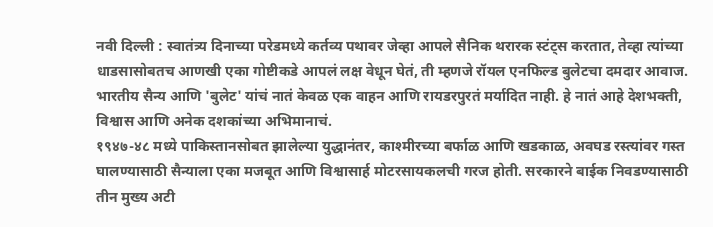नवी दिल्ली : स्वातंत्र्य दिनाच्या परेडमध्ये कर्तव्य पथावर जेव्हा आपले सैनिक थरारक स्टंट्स करतात, तेव्हा त्यांच्या धाडसासोबतच आणखी एका गोष्टीकडे आपलं लक्ष वेधून घेतं, ती म्हणजे रॉयल एनफिल्ड बुलेटचा दमदार आवाज. भारतीय सैन्य आणि 'बुलेट' यांचं नातं केवळ एक वाहन आणि रायडरपुरतं मर्यादित नाही. हे नातं आहे देशभक्ती, विश्वास आणि अनेक दशकांच्या अभिमानाचं.
१९४७-४८ मध्ये पाकिस्तानसोबत झालेल्या युद्धानंतर, काश्मीरच्या बर्फाळ आणि खडकाळ, अवघड रस्त्यांवर गस्त घालण्यासाठी सैन्याला एका मजबूत आणि विश्वासार्ह मोटरसायकलची गरज होती. सरकारने बाईक निवडण्यासाठी तीन मुख्य अटी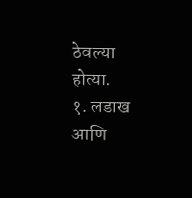ठेवल्या होत्या.
१. लडाख आणि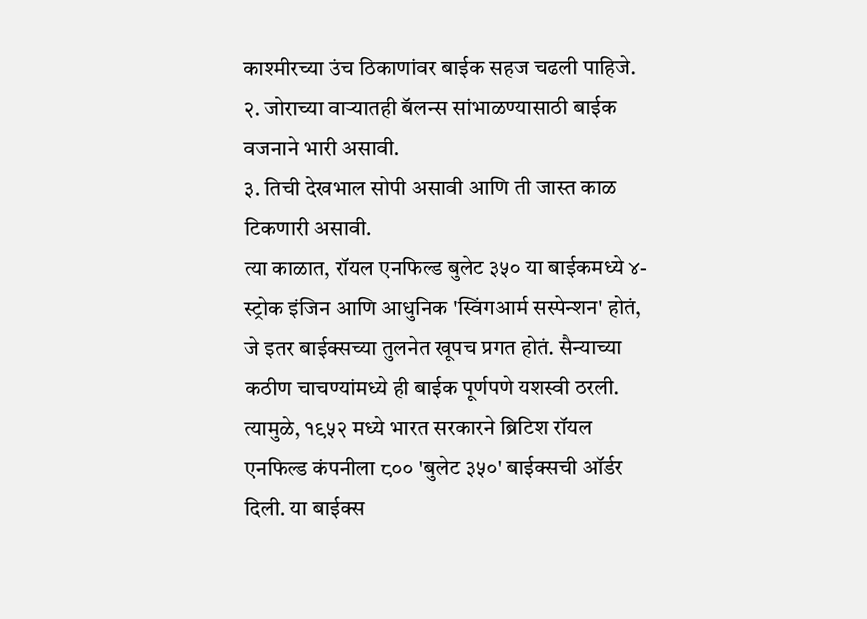काश्मीरच्या उंच ठिकाणांवर बाईक सहज चढली पाहिजे.
२. जोराच्या वाऱ्यातही बॅलन्स सांभाळण्यासाठी बाईक वजनाने भारी असावी.
३. तिची देखभाल सोपी असावी आणि ती जास्त काळ टिकणारी असावी.
त्या काळात, रॉयल एनफिल्ड बुलेट ३५० या बाईकमध्ये ४-स्ट्रोक इंजिन आणि आधुनिक 'स्विंगआर्म सस्पेन्शन' होतं, जे इतर बाईक्सच्या तुलनेत खूपच प्रगत होतं. सैन्याच्या कठीण चाचण्यांमध्ये ही बाईक पूर्णपणे यशस्वी ठरली. त्यामुळे, १९५२ मध्ये भारत सरकारने ब्रिटिश रॉयल एनफिल्ड कंपनीला ८०० 'बुलेट ३५०' बाईक्सची ऑर्डर दिली. या बाईक्स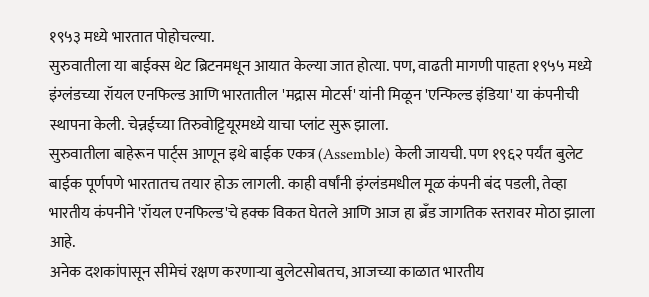१९५३ मध्ये भारतात पोहोचल्या.
सुरुवातीला या बाईक्स थेट ब्रिटनमधून आयात केल्या जात होत्या. पण, वाढती मागणी पाहता १९५५ मध्ये इंग्लंडच्या रॉयल एनफिल्ड आणि भारतातील 'मद्रास मोटर्स' यांनी मिळून 'एन्फिल्ड इंडिया' या कंपनीची स्थापना केली. चेन्नईच्या तिरुवोट्टियूरमध्ये याचा प्लांट सुरू झाला.
सुरुवातीला बाहेरून पार्ट्स आणून इथे बाईक एकत्र (Assemble) केली जायची. पण १९६२ पर्यंत बुलेट बाईक पूर्णपणे भारतातच तयार होऊ लागली. काही वर्षांनी इंग्लंडमधील मूळ कंपनी बंद पडली, तेव्हा भारतीय कंपनीने 'रॉयल एनफिल्ड'चे हक्क विकत घेतले आणि आज हा ब्रँड जागतिक स्तरावर मोठा झाला आहे.
अनेक दशकांपासून सीमेचं रक्षण करणाऱ्या बुलेटसोबतच, आजच्या काळात भारतीय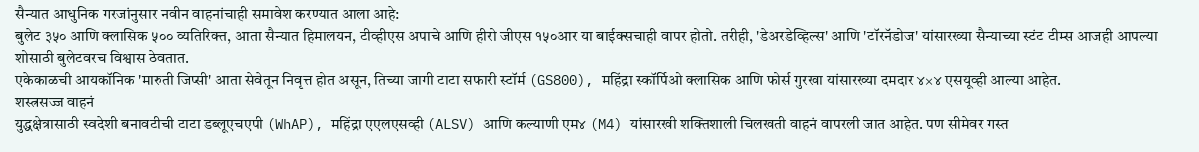सैन्यात आधुनिक गरजांनुसार नवीन वाहनांचाही समावेश करण्यात आला आहे:
बुलेट ३५० आणि क्लासिक ५०० व्यतिरिक्त, आता सैन्यात हिमालयन, टीव्हीएस अपाचे आणि हीरो जीएस १५०आर या बाईक्सचाही वापर होतो. तरीही, 'डेअरडेव्हिल्स' आणि 'टॉरनॅडोज' यांसारख्या सैन्याच्या स्टंट टीम्स आजही आपल्या शोसाठी बुलेटवरच विश्वास ठेवतात.
एकेकाळची आयकॉनिक 'मारुती जिप्सी' आता सेवेतून निवृत्त होत असून, तिच्या जागी टाटा सफारी स्टॉर्म (GS800), महिंद्रा स्कॉर्पिओ क्लासिक आणि फोर्स गुरखा यांसारख्या दमदार ४×४ एसयूव्ही आल्या आहेत.
शस्त्रसज्ज वाहनं
युद्धक्षेत्रासाठी स्वदेशी बनावटीची टाटा डब्लूएचएपी (WhAP), महिंद्रा एएलएसव्ही (ALSV) आणि कल्याणी एम४ (M4) यांसारखी शक्तिशाली चिलखती वाहनं वापरली जात आहेत. पण सीमेवर गस्त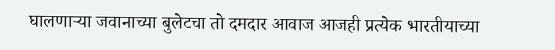घालणाऱ्या जवानाच्या बुलेटचा तो दमदार आवाज आजही प्रत्येक भारतीयाच्या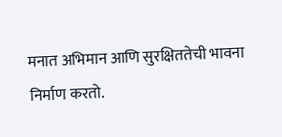मनात अभिमान आणि सुरक्षिततेची भावना निर्माण करतो.